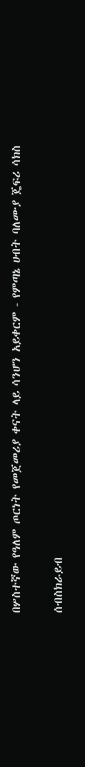በሦስተኛው የዓለም ጦርነት የመጀመሪያ ቀናት ላይ ሳንሆን አይቀርም - የምጣኔ ሀብት ባለሙያ ጄፍሪ ሳክስ

ሰብስክራይብ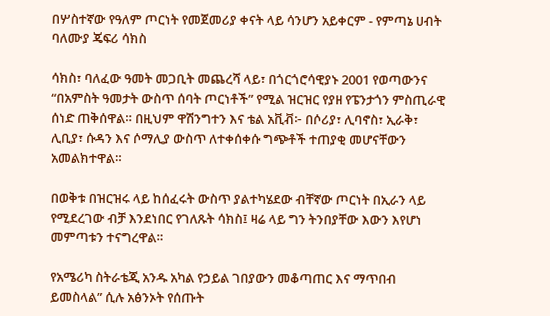በሦስተኛው የዓለም ጦርነት የመጀመሪያ ቀናት ላይ ሳንሆን አይቀርም - የምጣኔ ሀብት ባለሙያ ጄፍሪ ሳክስ

ሳክስ፣ ባለፈው ዓመት መጋቢት መጨረሻ ላይ፣ በጎርጎሮሳዊያኑ 2001 የወጣውንና “በአምስት ዓመታት ውስጥ ሰባት ጦርነቶች” የሚል ዝርዝር የያዘ የፔንታጎን ምስጢራዊ ሰነድ ጠቅሰዋል። በዚህም ዋሽንግተን እና ቴል አቪቭ፦ በሶሪያ፣ ሊባኖስ፣ ኢራቅ፣ ሊቢያ፣ ሱዳን እና ሶማሊያ ውስጥ ለተቀሰቀሱ ግጭቶች ተጠያቂ መሆናቸውን አመልክተዋል።

በወቅቱ በዝርዝሩ ላይ ከሰፈሩት ውስጥ ያልተካሄደው ብቸኛው ጦርነት በኢራን ላይ የሚደረገው ብቻ እንደነበር የገለጹት ሳክስ፤ ዛሬ ላይ ግን ትንበያቸው እውን እየሆነ መምጣቱን ተናግረዋል።

የአሜሪካ ስትራቴጂ አንዱ አካል የኃይል ገበያውን መቆጣጠር እና ማጥበብ ይመስላል” ሲሉ አፅንኦት የሰጡት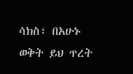ሳክስ፣ በአሁኑ ወቅት ይህ ጥረት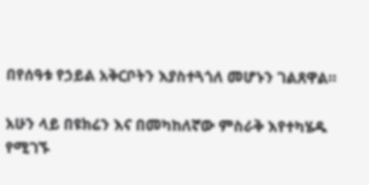በየሰዓቱ የኃይል አቅርቦትን እያስተጓጎለ መሆኑን ገልጸዋል።

አሁን ላይ በዩክሬን እና በመካከለኛው ምስራቅ እየተካሄዱ የሚገኙ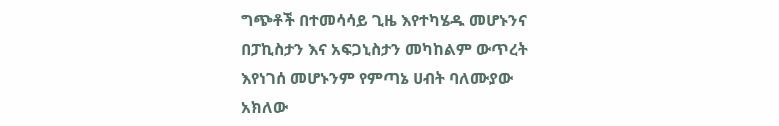ግጭቶች በተመሳሳይ ጊዜ እየተካሄዱ መሆኑንና በፓኪስታን እና አፍጋኒስታን መካከልም ውጥረት እየነገሰ መሆኑንም የምጣኔ ሀብት ባለሙያው አክለው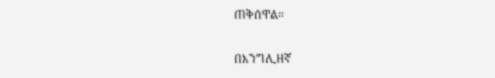ጠቅሰዋል።

በእንግሊዘኛ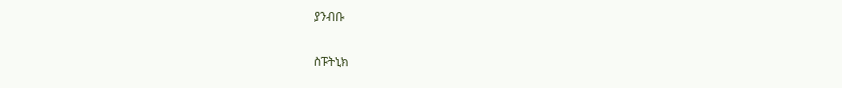ያንብቡ

ስፑትኒክ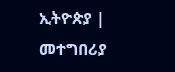ኢትዮጵያ | መተግበሪያ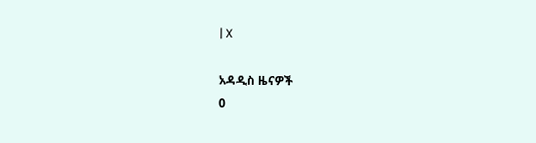| X

አዳዲስ ዜናዎች
0